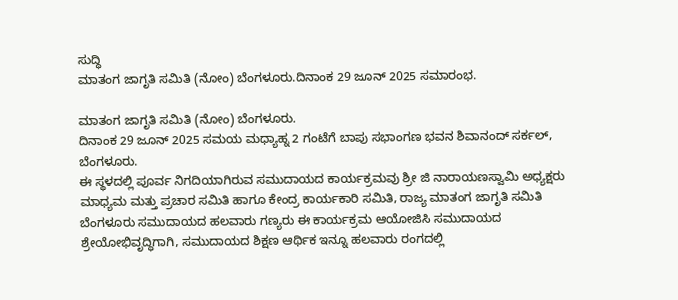ಸುದ್ಧಿ
ಮಾತಂಗ ಜಾಗೃತಿ ಸಮಿತಿ (ನೋಂ) ಬೆಂಗಳೂರು.ದಿನಾಂಕ 29 ಜೂನ್ 2025 ಸಮಾರಂಭ.

ಮಾತಂಗ ಜಾಗೃತಿ ಸಮಿತಿ (ನೋಂ) ಬೆಂಗಳೂರು.
ದಿನಾಂಕ 29 ಜೂನ್ 2025 ಸಮಯ ಮಧ್ಯಾಹ್ನ 2 ಗಂಟೆಗೆ ಬಾಪು ಸಭಾಂಗಣ ಭವನ ಶಿವಾನಂದ್ ಸರ್ಕಲ್, ಬೆಂಗಳೂರು.
ಈ ಸ್ಥಳದಲ್ಲಿ ಪೂರ್ವ ನಿಗದಿಯಾಗಿರುವ ಸಮುದಾಯದ ಕಾರ್ಯಕ್ರಮವು ಶ್ರೀ ಜಿ ನಾರಾಯಣಸ್ವಾಮಿ ಅಧ್ಯಕ್ಷರು ಮಾಧ್ಯಮ ಮತ್ತು ಪ್ರಚಾರ ಸಮಿತಿ ಹಾಗೂ ಕೇಂದ್ರ ಕಾರ್ಯಕಾರಿ ಸಮಿತಿ, ರಾಜ್ಯ ಮಾತಂಗ ಜಾಗೃತಿ ಸಮಿತಿ ಬೆಂಗಳೂರು ಸಮುದಾಯದ ಹಲವಾರು ಗಣ್ಯರು ಈ ಕಾರ್ಯಕ್ರಮ ಆಯೋಜಿಸಿ ಸಮುದಾಯದ ಶ್ರೇಯೋಭಿವೃದ್ಧಿಗಾಗಿ, ಸಮುದಾಯದ ಶಿಕ್ಷಣ ಆರ್ಥಿಕ ಇನ್ನೂ ಹಲವಾರು ರಂಗದಲ್ಲಿ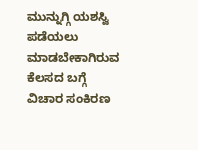ಮುನ್ನುಗ್ಗಿ ಯಶಸ್ವಿ ಪಡೆಯಲು ಮಾಡಬೇಕಾಗಿರುವ ಕೆಲಸದ ಬಗ್ಗೆ ವಿಚಾರ ಸಂಕಿರಣ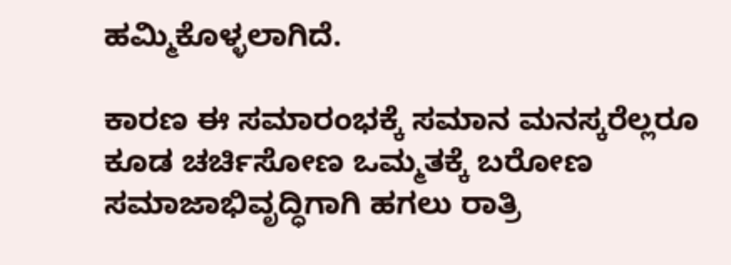ಹಮ್ಮಿಕೊಳ್ಳಲಾಗಿದೆ.

ಕಾರಣ ಈ ಸಮಾರಂಭಕ್ಕೆ ಸಮಾನ ಮನಸ್ಕರೆಲ್ಲರೂ ಕೂಡ ಚರ್ಚಿಸೋಣ ಒಮ್ಮತಕ್ಕೆ ಬರೋಣ ಸಮಾಜಾಭಿವೃದ್ಧಿಗಾಗಿ ಹಗಲು ರಾತ್ರಿ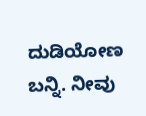ದುಡಿಯೋಣ ಬನ್ನಿ. ನೀವು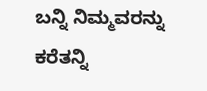ಬನ್ನಿ ನಿಮ್ಮವರನ್ನು ಕರೆತನ್ನಿ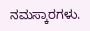ನಮಸ್ಕಾರಗಳು.